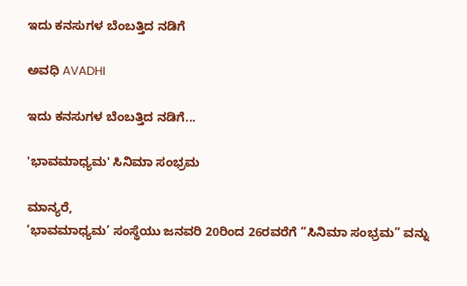ಇದು ಕನಸುಗಳ ಬೆಂಬತ್ತಿದ ನಡಿಗೆ‍

ಅವಧಿ AVADHI

ಇದು ಕನಸುಗಳ ಬೆಂಬತ್ತಿದ ನಡಿಗೆ...

'ಭಾವಮಾಧ್ಯಮ' ಸಿನಿಮಾ ಸಂಭ್ರಮ

ಮಾನ್ಯರೆ,
‘ಭಾವಮಾಧ್ಯಮ’ ಸಂಸ್ಥೆಯು ಜನವರಿ 20ರಿಂದ 26ರವರೆಗೆ “ಸಿನಿಮಾ ಸಂಭ್ರಮ” ವನ್ನು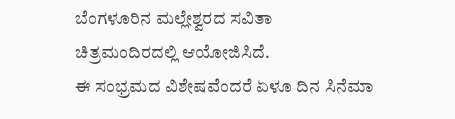ಬೆಂಗಳೂರಿನ ಮಲ್ಲೇಶ್ವರದ ಸವಿತಾ ಚಿತ್ರಮಂದಿರದಲ್ಲಿ ಆಯೋಜಿಸಿದೆ.
ಈ ಸಂಭ್ರಮದ ವಿಶೇಷವೆಂದರೆ ಏಳೂ ದಿನ ಸಿನೆಮಾ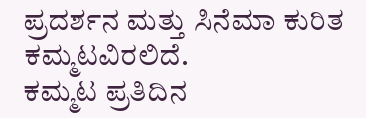ಪ್ರದರ್ಶನ ಮತ್ತು ಸಿನೆಮಾ ಕುರಿತ ಕಮ್ಮಟವಿರಲಿದೆ.
ಕಮ್ಮಟ ಪ್ರತಿದಿನ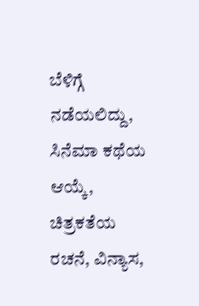ಬೆಳಿಗ್ಗೆ ನಡೆಯಲಿದ್ದು, ಸಿನೆಮಾ ಕಥೆಯ ಆಯ್ಕೆ, ಚಿತ್ರಕತೆಯ ರಚನೆ, ವಿನ್ಯಾಸ,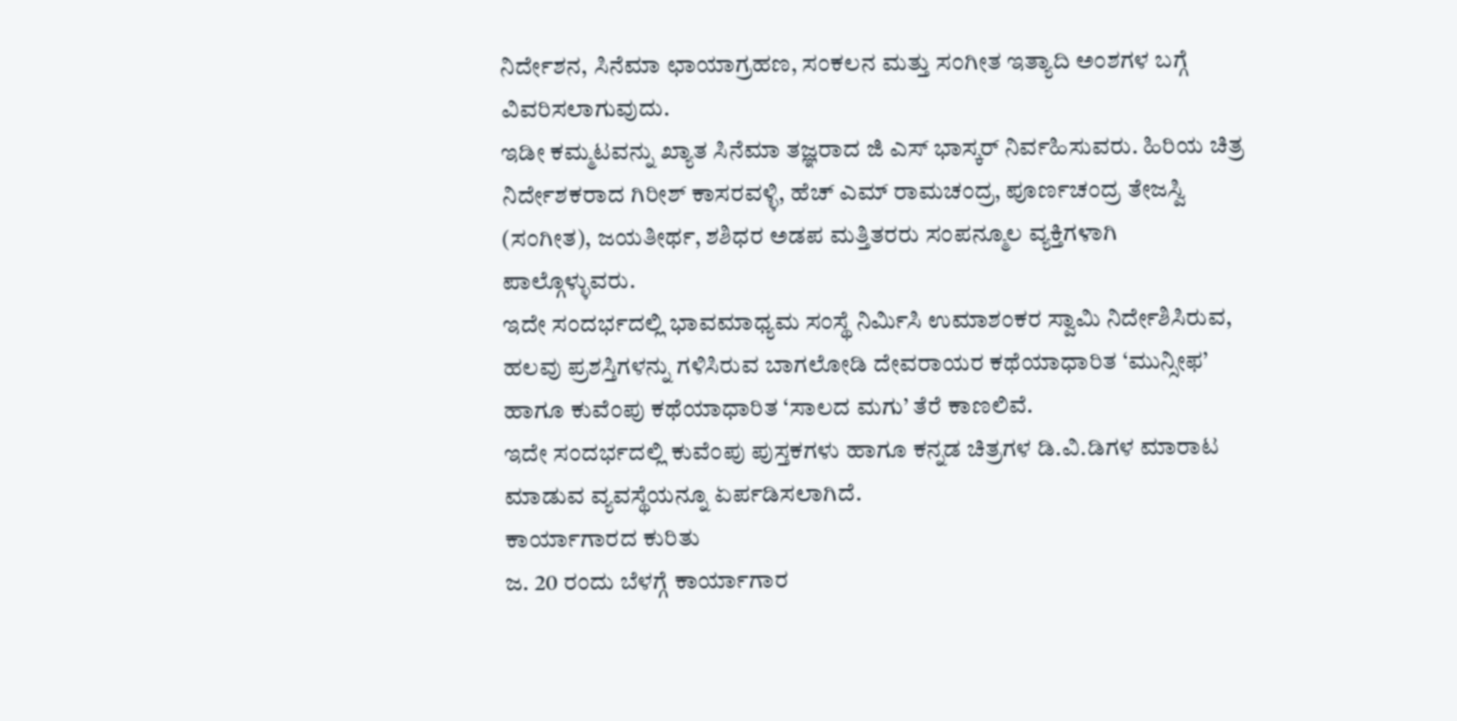ನಿರ್ದೇಶನ, ಸಿನೆಮಾ ಛಾಯಾಗ್ರಹಣ, ಸಂಕಲನ ಮತ್ತು ಸಂಗೀತ ಇತ್ಯಾದಿ ಅಂಶಗಳ ಬಗ್ಗೆ ವಿವರಿಸಲಾಗುವುದು.
ಇಡೀ ಕಮ್ಮಟವನ್ನು ಖ್ಯಾತ ಸಿನೆಮಾ ತಜ್ಞರಾದ ಜಿ ಎಸ್ ಭಾಸ್ಕರ್ ನಿರ್ವಹಿಸುವರು. ಹಿರಿಯ ಚಿತ್ರ ನಿರ್ದೇಶಕರಾದ ಗಿರೀಶ್ ಕಾಸರವಳ್ಳಿ, ಹೆಚ್ ಎಮ್ ರಾಮಚಂದ್ರ, ಪೂರ್ಣಚಂದ್ರ ತೇಜಸ್ವಿ (ಸಂಗೀತ), ಜಯತೀರ್ಥ, ಶಶಿಧರ ಅಡಪ ಮತ್ತಿತರರು ಸಂಪನ್ಮೂಲ ವ್ಯಕ್ತಿಗಳಾಗಿ ಪಾಲ್ಗೊಳ್ಳುವರು.
ಇದೇ ಸಂದರ್ಭದಲ್ಲಿ ಭಾವಮಾಧ್ಯಮ ಸಂಸ್ಥೆ ನಿರ್ಮಿಸಿ ಉಮಾಶಂಕರ ಸ್ವಾಮಿ ನಿರ್ದೇಶಿಸಿರುವ, ಹಲವು ಪ್ರಶಸ್ತಿಗಳನ್ನು ಗಳಿಸಿರುವ ಬಾಗಲೋಡಿ ದೇವರಾಯರ ಕಥೆಯಾಧಾರಿತ ‘ಮುನ್ಸೀಫ’ ಹಾಗೂ ಕುವೆಂಪು ಕಥೆಯಾಧಾರಿತ ‘ಸಾಲದ ಮಗು’ ತೆರೆ ಕಾಣಲಿವೆ.
ಇದೇ ಸಂದರ್ಭದಲ್ಲಿ ಕುವೆಂಪು ಪುಸ್ತಕಗಳು ಹಾಗೂ ಕನ್ನಡ ಚಿತ್ರಗಳ ಡಿ.ವಿ.ಡಿಗಳ ಮಾರಾಟ ಮಾಡುವ ವ್ಯವಸ್ಥೆಯನ್ನೂ ಏರ್ಪಡಿಸಲಾಗಿದೆ.
ಕಾರ್ಯಾಗಾರದ ಕುರಿತು
ಜ. 20 ರಂದು ಬೆಳಗ್ಗೆ ಕಾರ್ಯಾಗಾರ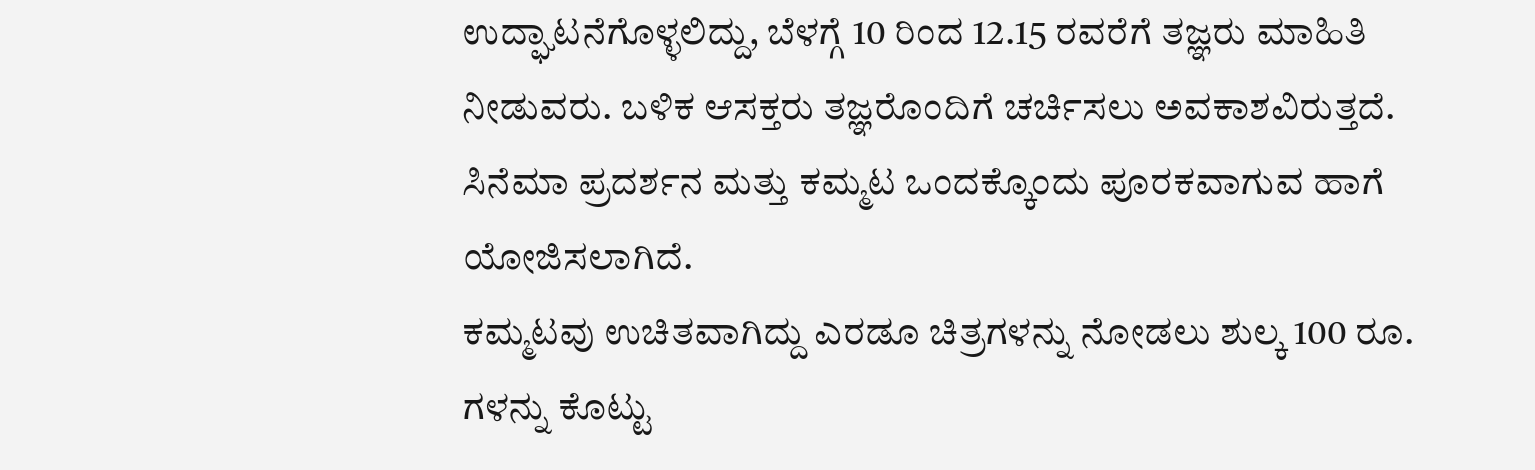ಉದ್ಘಾಟನೆಗೊಳ್ಳಲಿದ್ದು, ಬೆಳಗ್ಗೆ 10 ರಿಂದ 12.15 ರವರೆಗೆ ತಜ್ಞರು ಮಾಹಿತಿ ನೀಡುವರು. ಬಳಿಕ ಆಸಕ್ತರು ತಜ್ಞರೊಂದಿಗೆ ಚರ್ಚಿಸಲು ಅವಕಾಶವಿರುತ್ತದೆ.
ಸಿನೆಮಾ ಪ್ರದರ್ಶನ ಮತ್ತು ಕಮ್ಮಟ ಒಂದಕ್ಕೊಂದು ಪೂರಕವಾಗುವ ಹಾಗೆ ಯೋಜಿಸಲಾಗಿದೆ.
ಕಮ್ಮಟವು ಉಚಿತವಾಗಿದ್ದು ಎರಡೂ ಚಿತ್ರಗಳನ್ನು ನೋಡಲು ಶುಲ್ಕ 100 ರೂ. ಗಳನ್ನು ಕೊಟ್ಟು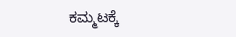ಕಮ್ಮಟಕ್ಕೆ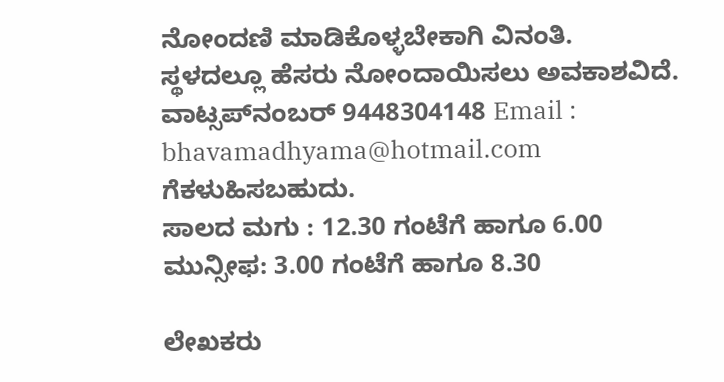ನೋಂದಣಿ ಮಾಡಿಕೊಳ್ಳಬೇಕಾಗಿ ವಿನಂತಿ.
ಸ್ಥಳದಲ್ಲೂ ಹೆಸರು ನೋಂದಾಯಿಸಲು ಅವಕಾಶವಿದೆ.
ವಾಟ್ಸಪ್‍ನಂಬರ್ 9448304148 Email : bhavamadhyama@hotmail.com ಗೆಕಳುಹಿಸಬಹುದು.
ಸಾಲದ ಮಗು : 12.30 ಗಂಟೆಗೆ ಹಾಗೂ 6.00
ಮುನ್ಸೀಫ: 3.00 ಗಂಟೆಗೆ ಹಾಗೂ 8.30

ಲೇಖಕರು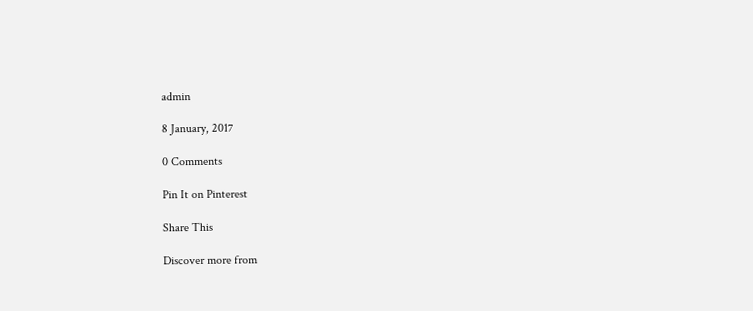admin

8 January, 2017

0 Comments

Pin It on Pinterest

Share This

Discover more from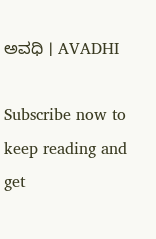ಅವಧಿ । AVADHI

Subscribe now to keep reading and get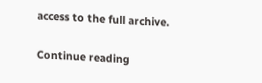access to the full archive.

Continue reading